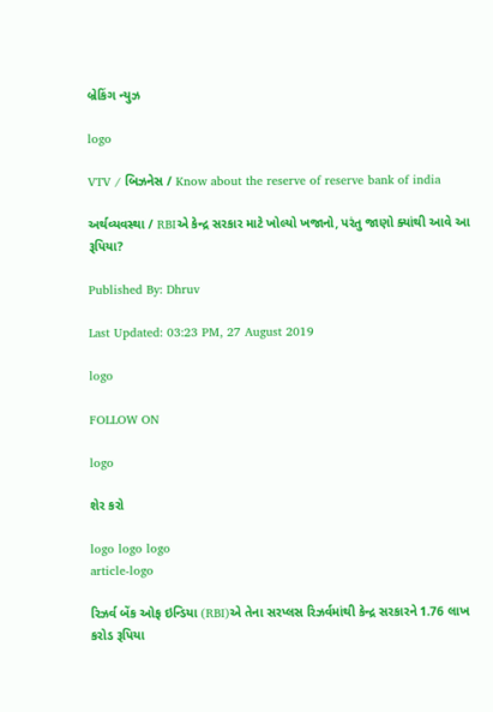બ્રેકિંગ ન્યુઝ

logo

VTV / બિઝનેસ / Know about the reserve of reserve bank of india

અર્થવ્યવસ્થા / RBIએ કેન્દ્ર સરકાર માટે ખોલ્યો ખજાનો, પરંતુ જાણો ક્યાંથી આવે આ રૂપિયા?

Published By: Dhruv

Last Updated: 03:23 PM, 27 August 2019

logo

FOLLOW ON

logo

શેર કરો

logo logo logo
article-logo

રિઝર્વ બેંક ઓફ ઇન્ડિયા (RBI)એ તેના સરપ્લસ રિઝર્વમાંથી કેન્દ્ર સરકારને 1.76 લાખ કરોડ રૂપિયા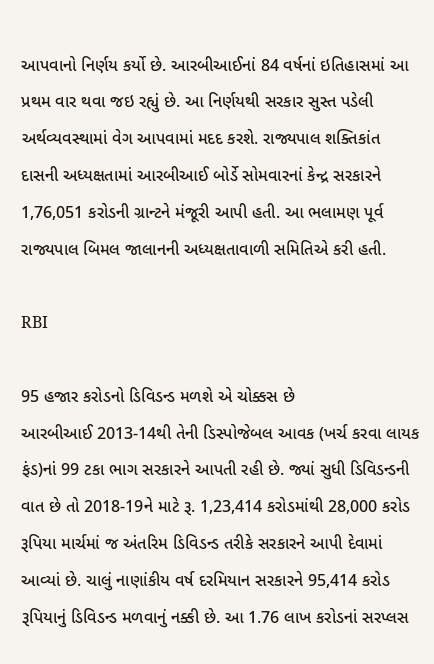આપવાનો નિર્ણય કર્યો છે. આરબીઆઈનાં 84 વર્ષનાં ઇતિહાસમાં આ પ્રથમ વાર થવા જઇ રહ્યું છે. આ નિર્ણયથી સરકાર સુસ્ત પડેલી અર્થવ્યવસ્થામાં વેગ આપવામાં મદદ કરશે. રાજ્યપાલ શક્તિકાંત દાસની અધ્યક્ષતામાં આરબીઆઈ બોર્ડે સોમવારનાં કેન્દ્ર સરકારને 1,76,051 કરોડની ગ્રાન્ટને મંજૂરી આપી હતી. આ ભલામણ પૂર્વ રાજ્યપાલ બિમલ જાલાનની અધ્યક્ષતાવાળી સમિતિએ કરી હતી.

RBI

95 હજાર કરોડનો ડિવિડન્ડ મળશે એ ચોક્કસ છે
આરબીઆઈ 2013-14થી તેની ડિસ્પોજેબલ આવક (ખર્ચ કરવા લાયક ફંડ)નાં 99 ટકા ભાગ સરકારને આપતી રહી છે. જ્યાં સુધી ડિવિડન્ડની વાત છે તો 2018-19ને માટે રૂ. 1,23,414 કરોડમાંથી 28,000 કરોડ રૂપિયા માર્ચમાં જ અંતરિમ ડિવિડન્ડ તરીકે સરકારને આપી દેવામાં આવ્યાં છે. ચાલું નાણાંકીય વર્ષ દરમિયાન સરકારને 95,414 કરોડ રૂપિયાનું ડિવિડન્ડ મળવાનું નક્કી છે. આ 1.76 લાખ કરોડનાં સરપ્લસ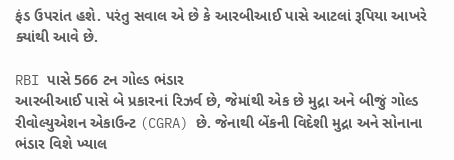ફંડ ઉપરાંત હશે. પરંતુ સવાલ એ છે કે આરબીઆઈ પાસે આટલાં રૂપિયા આખરે ક્યાંથી આવે છે.

RBI પાસે 566 ટન ગોલ્ડ ભંડાર
આરબીઆઈ પાસે બે પ્રકારનાં રિઝર્વ છે, જેમાંથી એક છે મુદ્રા અને બીજું ગોલ્ડ રીવોલ્યુએશન એકાઉન્ટ (CGRA) છે. જેનાથી બેંકની વિદેશી મુદ્રા અને સોનાના ભંડાર વિશે ખ્યાલ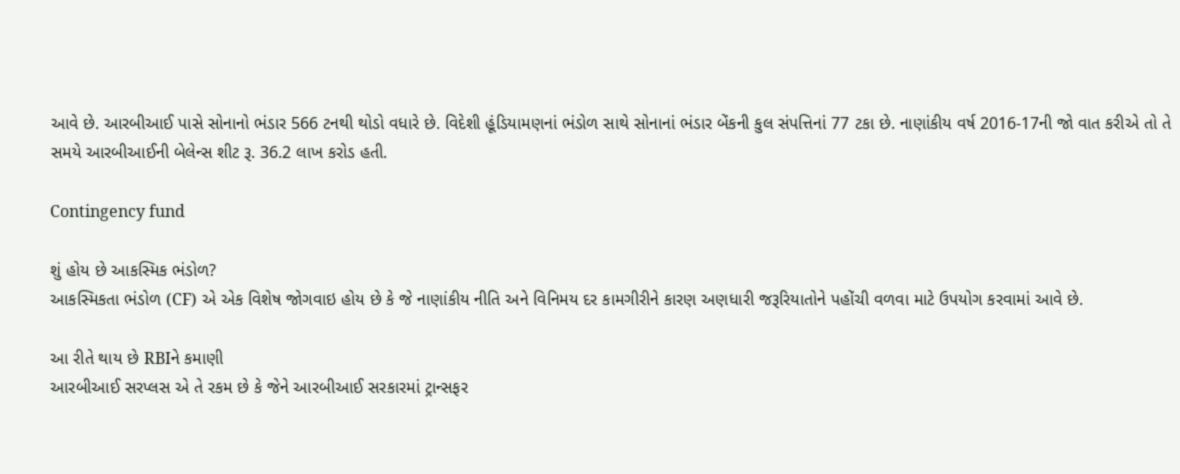આવે છે. આરબીઆઈ પાસે સોનાનો ભંડાર 566 ટનથી થોડો વધારે છે. વિદેશી હૂંડિયામણનાં ભંડોળ સાથે સોનાનાં ભંડાર બેંકની કુલ સંપત્તિનાં 77 ટકા છે. નાણાંકીય વર્ષ 2016-17ની જો વાત કરીએ તો તે સમયે આરબીઆઈની બેલેન્સ શીટ રૂ. 36.2 લાખ કરોડ હતી.

Contingency fund

શું હોય છે આકસ્મિક ભંડોળ?
આકસ્મિકતા ભંડોળ (CF) એ એક વિશેષ જોગવાઇ હોય છે કે જે નાણાંકીય નીતિ અને વિનિમય દર કામગીરીને કારણ અણધારી જરૂરિયાતોને પહોંચી વળવા માટે ઉપયોગ કરવામાં આવે છે.

આ રીતે થાય છે RBIને કમાણી
આરબીઆઈ સરપ્લસ એ તે રકમ છે કે જેને આરબીઆઈ સરકારમાં ટ્રાન્સફર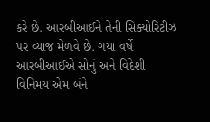કરે છે. આરબીઆઈને તેની સિક્યોરિટીઝ પર વ્યાજ મેળવે છે. ગયા વર્ષે આરબીઆઈએ સોનું અને વિદેશી વિનિમય એમ બંને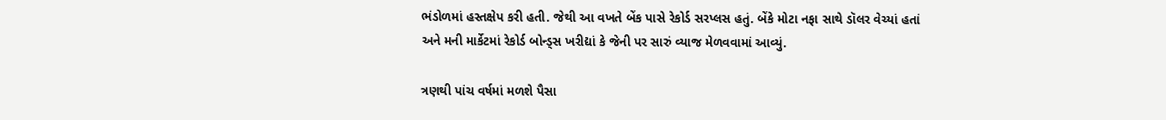ભંડોળમાં હસ્તક્ષેપ કરી હતી. જેથી આ વખતે બેંક પાસે રેકોર્ડ સરપ્લસ હતું. બેંકે મોટા નફા સાથે ડૉલર વેચ્યાં હતાં અને મની માર્કેટમાં રેકોર્ડ બોન્ડ્સ ખરીદ્યાં કે જેની પર સારું વ્યાજ મેળવવામાં આવ્યું.

ત્રણથી પાંચ વર્ષમાં મળશે પૈસા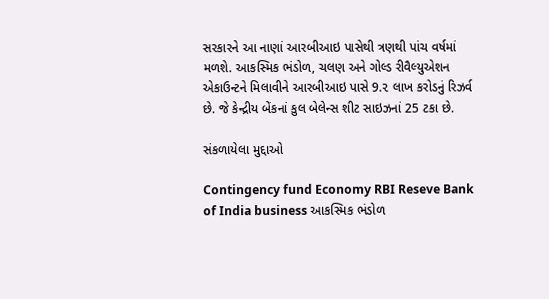સરકારને આ નાણાં આરબીઆઇ પાસેથી ત્રણથી પાંચ વર્ષમાં મળશે. આકસ્મિક ભંડોળ, ચલણ અને ગોલ્ડ રીવૈલ્યુએશન એકાઉન્ટને મિલાવીને આરબીઆઇ પાસે 9.૨ લાખ કરોડનું રિઝર્વ છે. જે કેન્દ્રીય બેંકનાં કુલ બેલેન્સ શીટ સાઇઝનાં 25 ટકા છે.

સંકળાયેલા મુદ્દાઓ

Contingency fund Economy RBI Reseve Bank of India business આકસ્મિક ભંડોળ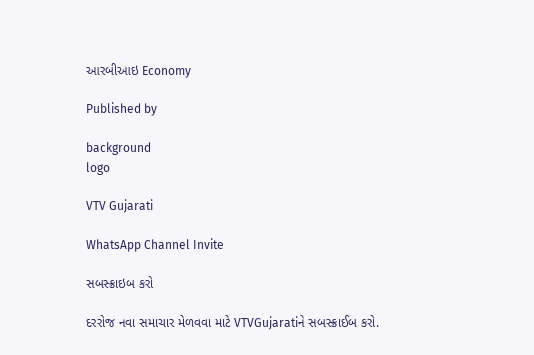આરબીઆઇ Economy

Published by

background
logo

VTV Gujarati

WhatsApp Channel Invite

સબસ્ક્રાઇબ કરો

દરરોજ નવા સમાચાર મેળવવા માટે VTVGujaratiને સબસ્ક્રાઈબ કરો.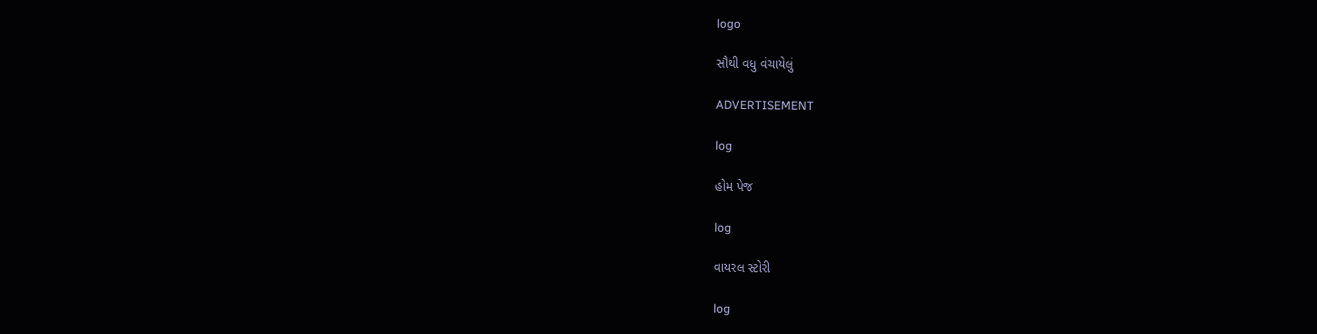logo

સૌથી વધુ વંચાયેલું

ADVERTISEMENT

log

હોમ પેજ

log

વાયરલ સ્ટોરી

log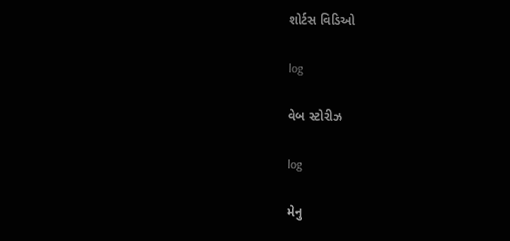શોર્ટસ વિડિઓ

log

વેબ સ્ટોરીઝ

log

મેનુ